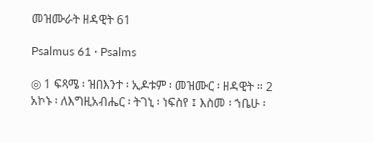መዝሙራት ዘዳዊት 61

Psalmus 61 · Psalms

◎ 1 ፍጻሜ ፡ ዝበእንተ ፡ ኢዶቱም ፡ መዝሙር ፡ ዘዳዊት ። 2 አኮኑ ፡ ለእግዚአብሔር ፡ ትገኒ ፡ ነፍስየ ፤ እስመ ፡ ኀቤሁ ፡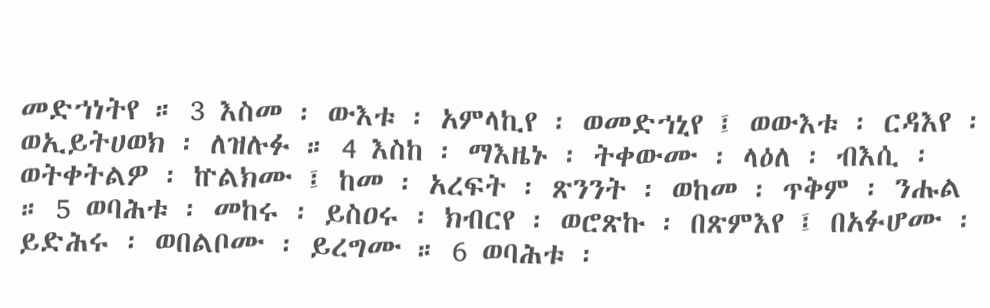መድኀነትየ ። 3 እስመ ፡ ውእቱ ፡ አምላኪየ ፡ ወመድኀኒየ ፤ ወውእቱ ፡ ርዳእየ ፡ ወኢይትሀወክ ፡ ለዝሉፉ ። 4 እስከ ፡ ማእዜኑ ፡ ትቀውሙ ፡ ላዕለ ፡ ብእሲ ፡ ወትቀትልዎ ፡ ኵልክሙ ፤ ከመ ፡ አረፍት ፡ ጽንንት ፡ ወከመ ፡ ጥቅም ፡ ንሑል ። 5 ወባሕቱ ፡ መከሩ ፡ ይስዐሩ ፡ ክብርየ ፡ ወሮጽኩ ፡ በጽምእየ ፤ በአፉሆሙ ፡ ይድሕሩ ፡ ወበልቦሙ ፡ ይረግሙ ። 6 ወባሕቱ ፡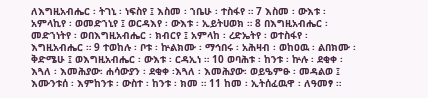ለእግዚአብሔር ፡ ትገኒ ፡ ነፍስየ ፤ እስመ ፡ ኀቤሁ ፡ ተስፋየ ። 7 እስመ ፡ ውእቱ ፡ አምላኪየ ፡ ወመድኀኒየ ፤ ወርዳእየ ፡ ውእቱ ፡ ኢይትሀወክ ። 8 በእግዚአብሔር ፡ መድኀነትየ ፡ ወበእግዚአብሔር ፡ ክብርየ ፤ አምላከ ፡ ረድኤትየ ፡ ወተስፋየ ፡ እግዚአብሔር ። 9 ተወከሉ ፡ ቦቱ ፡ ኵልክሙ ፡ ማኅበሩ ፡ አሕዛብ ፡ ወከዐዉ ፡ ልበክሙ ፡ ቅድሜሁ ፤ ወእግዚአብሔር ፡ ውእቱ ፡ ርዳኢነ ። 10 ወባሕቱ ፡ ከንቱ ፡ ኵሉ ፡ ደቂቀ ፡ እጓለ ፡ እመሕያው፡ ሐሳውያን ፡ ደቂቀ ፡እጓለ ፡ እመሕያው፡ ወይዔምፁ ፡ መዳልወ ፤ እሙንቱሰ ፡ እምከንቱ ፡ ውስተ ፡ ከንቱ ፡ ክመ ። 11 ከመ ፡ ኢትሰፈዉዋ ፡ ለዓመፃ ።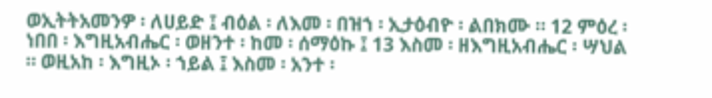ወኢትትአመንዎ ፡ ለሀይድ ፤ ብዕል ፡ ለእመ ፡ በዝኀ ፡ ኢታዕብዮ ፡ ልበክሙ ። 12 ምዕረ ፡ ነበበ ፡ እግዚአብሔር ፡ ወዘንተ ፡ ከመ ፡ ሰማዕኩ ፤ 13 እስመ ፡ ዘእግዚአብሔር ፡ ሣህል ። ወዚአከ ፡ እግዚኦ ፡ ኀይል ፤ እስመ ፡ አንተ ፡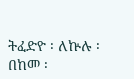ትፈድዮ ፡ ለኵሉ ፡ በከመ ፡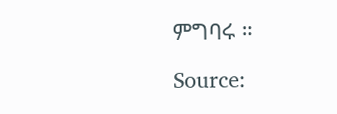ምግባሩ ።

Source: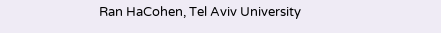Ran HaCohen, Tel Aviv University